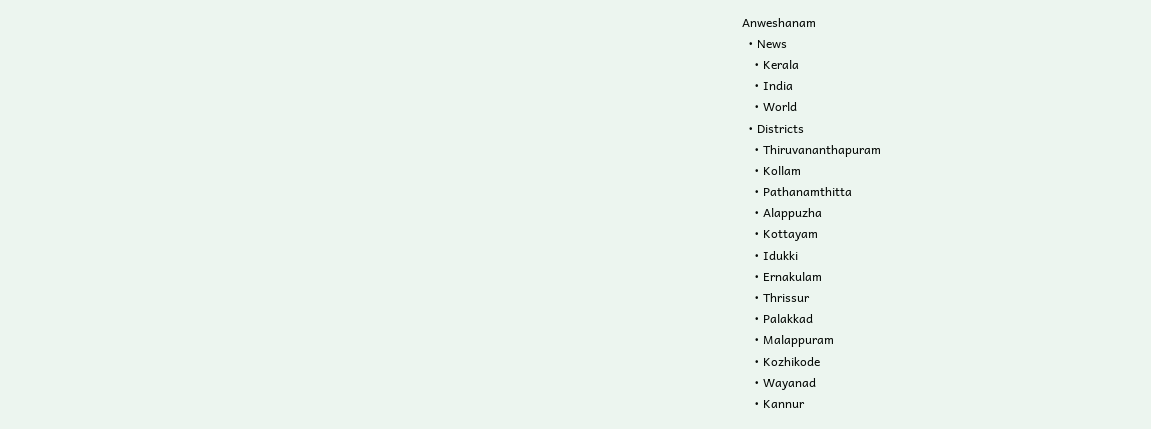Anweshanam
  • News
    • Kerala
    • India
    • World
  • Districts
    • Thiruvananthapuram
    • Kollam
    • Pathanamthitta
    • Alappuzha
    • Kottayam
    • Idukki
    • Ernakulam
    • Thrissur
    • Palakkad
    • Malappuram
    • Kozhikode
    • Wayanad
    • Kannur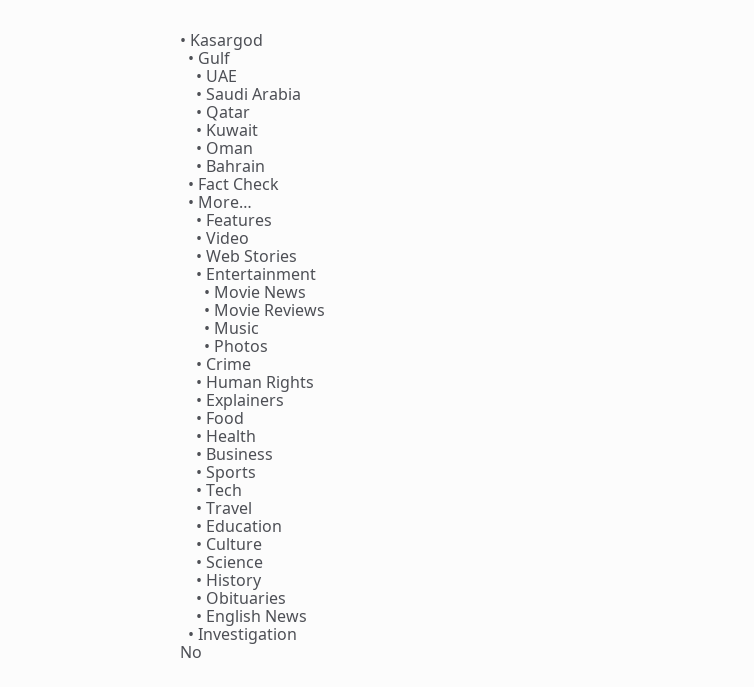• Kasargod
  • Gulf
    • UAE
    • Saudi Arabia
    • Qatar
    • Kuwait
    • Oman
    • Bahrain
  • Fact Check
  • More…
    • Features
    • Video
    • Web Stories
    • Entertainment
      • Movie News
      • Movie Reviews
      • Music
      • Photos
    • Crime
    • Human Rights
    • Explainers
    • Food
    • Health
    • Business
    • Sports
    • Tech
    • Travel
    • Education
    • Culture
    • Science
    • History
    • Obituaries
    • English News
  • Investigation
No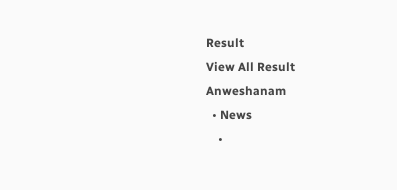Result
View All Result
Anweshanam
  • News
    •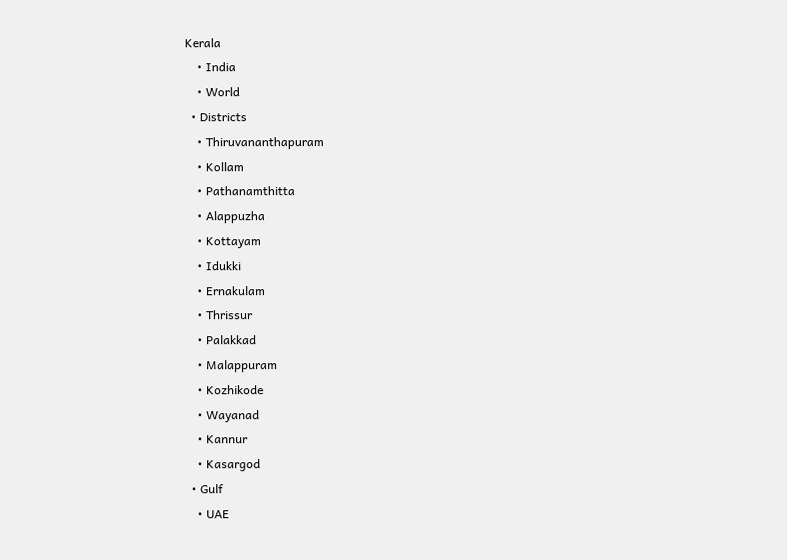Kerala
    • India
    • World
  • Districts
    • Thiruvananthapuram
    • Kollam
    • Pathanamthitta
    • Alappuzha
    • Kottayam
    • Idukki
    • Ernakulam
    • Thrissur
    • Palakkad
    • Malappuram
    • Kozhikode
    • Wayanad
    • Kannur
    • Kasargod
  • Gulf
    • UAE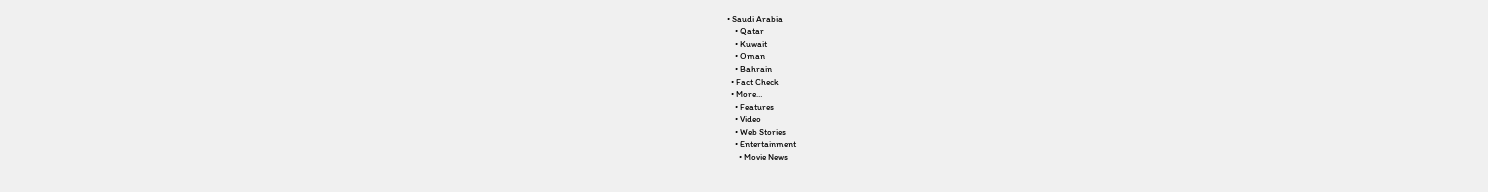• Saudi Arabia
    • Qatar
    • Kuwait
    • Oman
    • Bahrain
  • Fact Check
  • More…
    • Features
    • Video
    • Web Stories
    • Entertainment
      • Movie News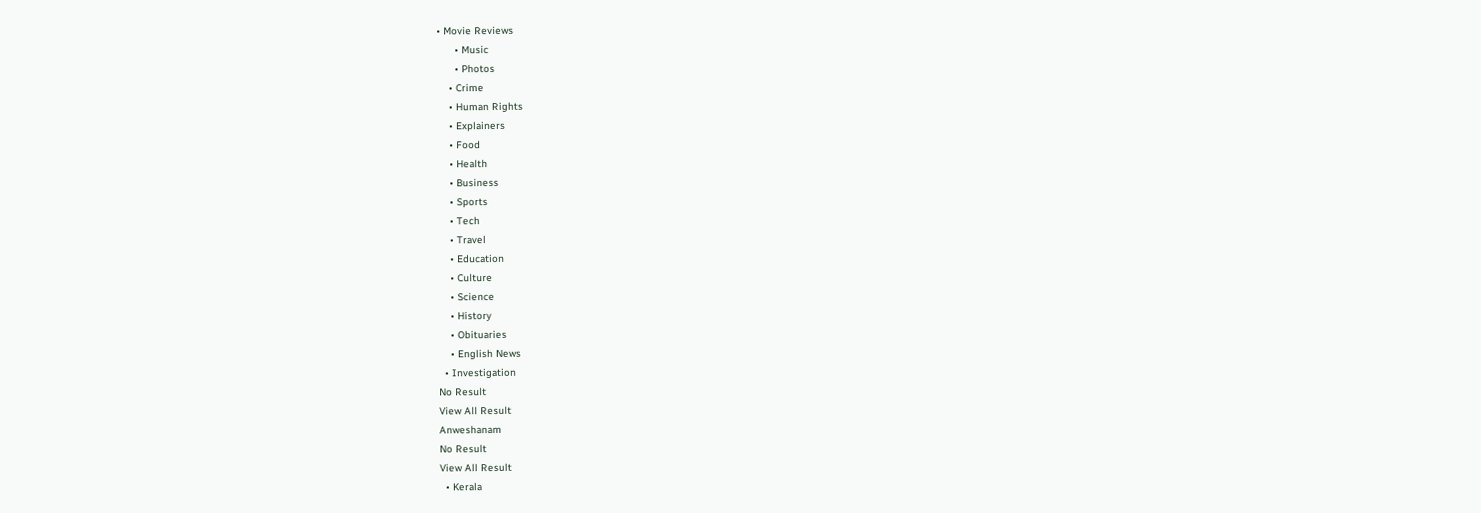• Movie Reviews
      • Music
      • Photos
    • Crime
    • Human Rights
    • Explainers
    • Food
    • Health
    • Business
    • Sports
    • Tech
    • Travel
    • Education
    • Culture
    • Science
    • History
    • Obituaries
    • English News
  • Investigation
No Result
View All Result
Anweshanam
No Result
View All Result
  • Kerala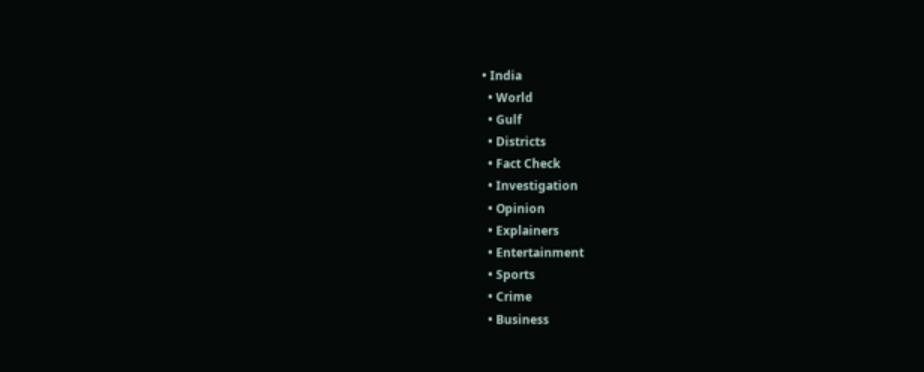• India
  • World
  • Gulf
  • Districts
  • Fact Check
  • Investigation
  • Opinion
  • Explainers
  • Entertainment
  • Sports
  • Crime
  • Business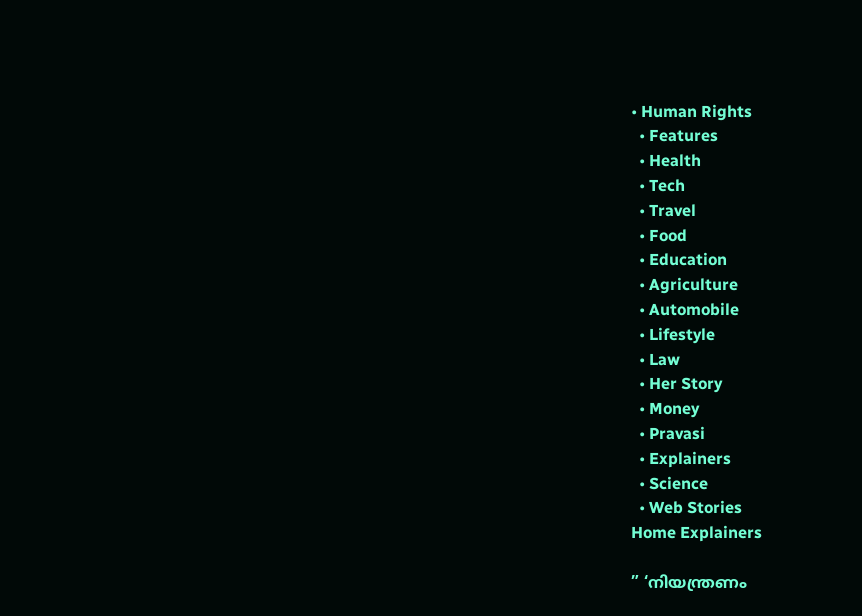• Human Rights
  • Features
  • Health
  • Tech
  • Travel
  • Food
  • Education
  • Agriculture
  • Automobile
  • Lifestyle
  • Law
  • Her Story
  • Money
  • Pravasi
  • Explainers
  • Science
  • Web Stories
Home Explainers

” ‘നിയന്ത്രണം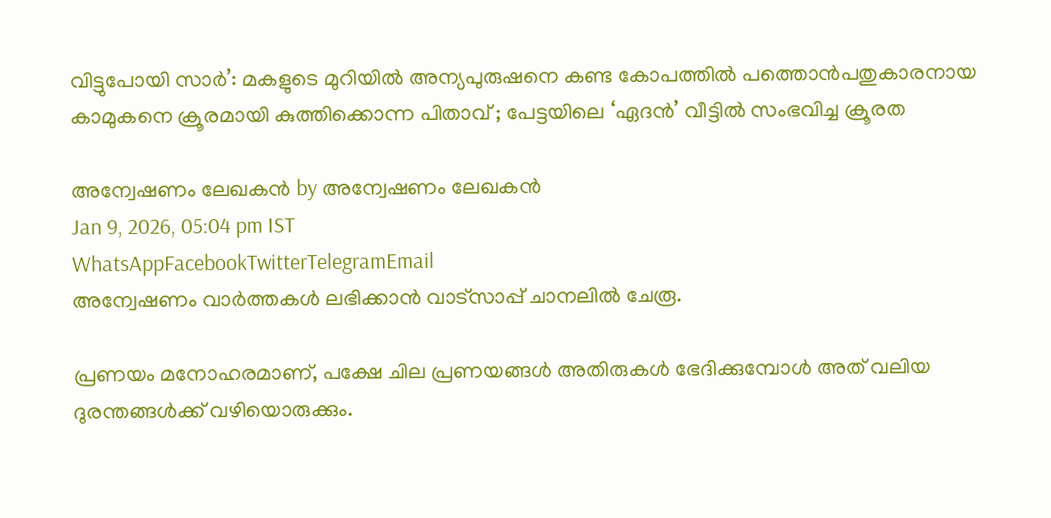വിട്ടുപോയി സാർ’: മകളുടെ മുറിയിൽ അന്യപുരുഷനെ കണ്ട കോപത്തിൽ പത്തൊൻപതുകാരനായ കാമുകനെ ക്രൂരമായി കുത്തിക്കൊന്ന പിതാവ് ; പേട്ടയിലെ ‘ഏദൻ’ വീട്ടിൽ സംഭവിച്ച ക്രൂരത

അന്വേഷണം ലേഖകൻ by അന്വേഷണം ലേഖകൻ
Jan 9, 2026, 05:04 pm IST
WhatsAppFacebookTwitterTelegramEmail
അന്വേഷണം വാർത്തകൾ ലഭിക്കാന്‍ വാട്സാപ്പ് ചാനലില്‍ ചേരൂ.

പ്രണയം മനോഹരമാണ്, പക്ഷേ ചില പ്രണയങ്ങൾ അതിരുകൾ ഭേദിക്കുമ്പോൾ അത് വലിയ ദുരന്തങ്ങൾക്ക് വഴിയൊരുക്കും.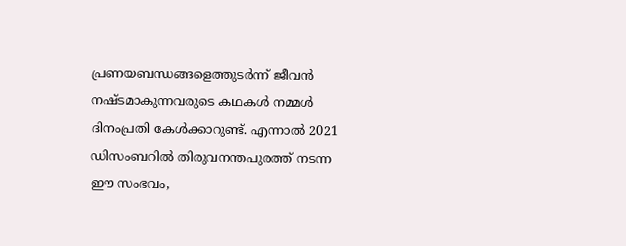പ്രണയബന്ധങ്ങളെത്തുടർന്ന് ജീവൻ നഷ്ടമാകുന്നവരുടെ കഥകൾ നമ്മൾ ദിനംപ്രതി കേൾക്കാറുണ്ട്. എന്നാൽ 2021 ഡിസംബറിൽ തിരുവനന്തപുരത്ത് നടന്ന ഈ സംഭവം,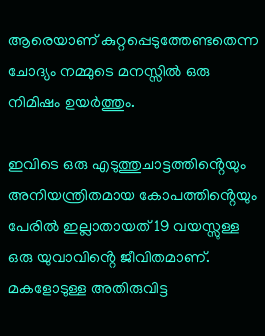ആരെയാണ് കുറ്റപ്പെടുത്തേണ്ടതെന്ന ചോദ്യം നമ്മുടെ മനസ്സിൽ ഒരു നിമിഷം ഉയർത്തും.

ഇവിടെ ഒരു എടുത്തുചാട്ടത്തിൻ്റെയും അനിയന്ത്രിതമായ കോപത്തിൻ്റെയും പേരിൽ ഇല്ലാതായത് 19 വയസ്സുള്ള ഒരു യുവാവിൻ്റെ ജീവിതമാണ്. മകളോടുള്ള അതിരുവിട്ട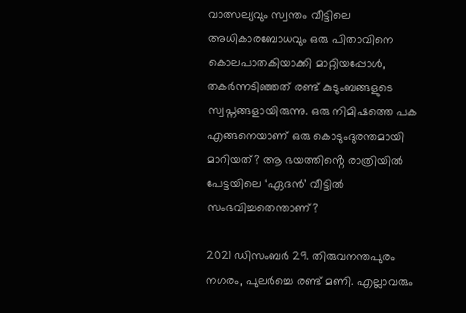വാത്സല്യവും സ്വന്തം വീട്ടിലെ അധികാരബോധവും ഒരു പിതാവിനെ കൊലപാതകിയാക്കി മാറ്റിയപ്പോൾ, തകർന്നടിഞ്ഞത് രണ്ട് കുടുംബങ്ങളുടെ സ്വപ്നങ്ങളായിരുന്നു. ഒരു നിമിഷത്തെ പക എങ്ങനെയാണ് ഒരു കൊടുംദുരന്തമായി മാറിയത്? ആ ഭയത്തിൻ്റെ രാത്രിയിൽ പേട്ടയിലെ ‘ഏദൻ’ വീട്ടിൽ സംഭവിച്ചതെന്താണ്?

2021 ഡിസംബർ 29. തിരുവനന്തപുരം നഗരം, പുലർച്ചെ രണ്ട് മണി. എല്ലാവരും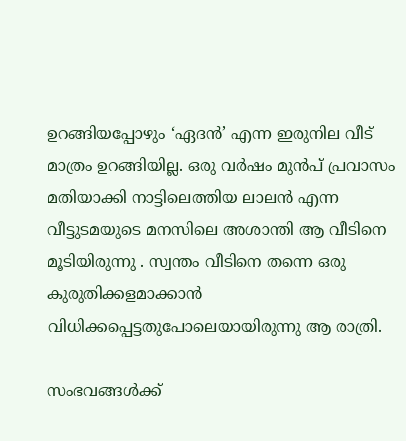ഉറങ്ങിയപ്പോഴും ‘ഏദൻ’ എന്ന ഇരുനില വീട് മാത്രം ഉറങ്ങിയില്ല. ഒരു വർഷം മുൻപ് പ്രവാസം മതിയാക്കി നാട്ടിലെത്തിയ ലാലൻ എന്ന വീട്ടുടമയുടെ മനസിലെ അശാന്തി ആ വീടിനെ മൂടിയിരുന്നു . സ്വന്തം വീടിനെ തന്നെ ഒരു കുരുതിക്കളമാക്കാൻ വിധിക്കപ്പെട്ടതുപോലെയായിരുന്നു ആ രാത്രി.

സംഭവങ്ങൾക്ക്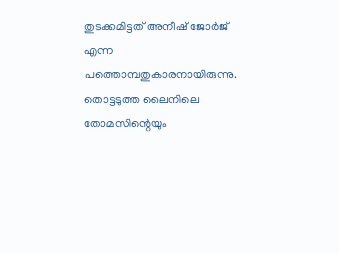തുടക്കമിട്ടത് അനീഷ് ജോർജ് എന്ന പത്തൊമ്പതുകാരനായിരുന്നു. തൊട്ടടുത്ത ലൈനിലെ തോമസിന്റെയും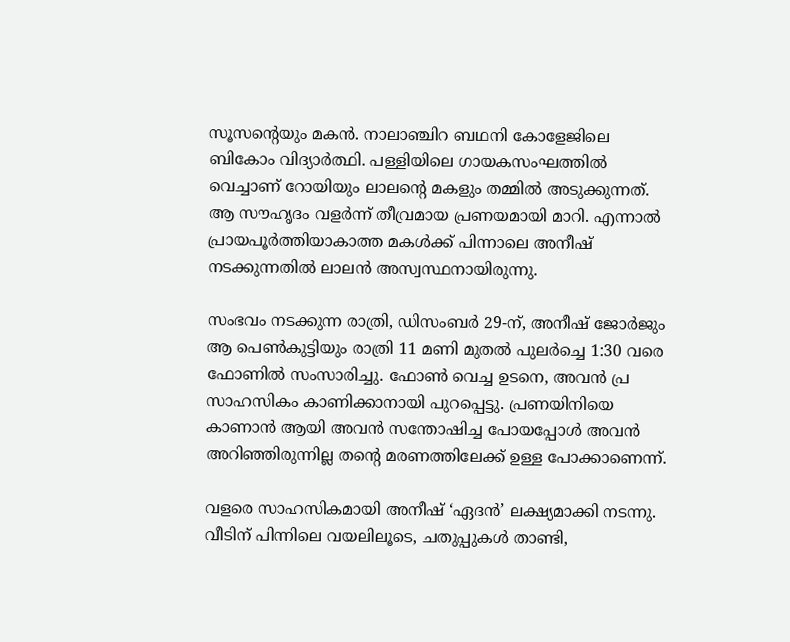സൂസന്റെയും മകൻ. നാലാഞ്ചിറ ബഥനി കോളേജിലെ ബികോം വിദ്യാർത്ഥി. പള്ളിയിലെ ഗായകസംഘത്തിൽ വെച്ചാണ് റോയിയും ലാലന്റെ മകളും തമ്മിൽ അടുക്കുന്നത്. ആ സൗഹൃദം വളർന്ന് തീവ്രമായ പ്രണയമായി മാറി. എന്നാൽ പ്രായപൂർത്തിയാകാത്ത മകൾക്ക് പിന്നാലെ അനീഷ് നടക്കുന്നതിൽ ലാലൻ അസ്വസ്ഥനായിരുന്നു.

സംഭവം നടക്കുന്ന രാത്രി, ഡിസംബർ 29-ന്, അനീഷ് ജോർജും ആ പെൺകുട്ടിയും രാത്രി 11 മണി മുതൽ പുലർച്ചെ 1:30 വരെ ഫോണിൽ സംസാരിച്ചു. ഫോൺ വെച്ച ഉടനെ, അവൻ പ്ര സാഹസികം കാണിക്കാനായി പുറപ്പെട്ടു. പ്രണയിനിയെ കാണാൻ ആയി അവൻ സന്തോഷിച്ച പോയപ്പോൾ അവൻ അറിഞ്ഞിരുന്നില്ല തന്റെ മരണത്തിലേക്ക് ഉള്ള പോക്കാണെന്ന്.

വളരെ സാഹസികമായി അനീഷ് ‘ഏദൻ’ ലക്ഷ്യമാക്കി നടന്നു. വീടിന് പിന്നിലെ വയലിലൂടെ, ചതുപ്പുകൾ താണ്ടി,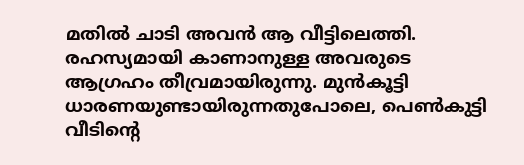മതിൽ ചാടി അവൻ ആ വീട്ടിലെത്തി. രഹസ്യമായി കാണാനുള്ള അവരുടെ ആഗ്രഹം തീവ്രമായിരുന്നു. മുൻകൂട്ടി ധാരണയുണ്ടായിരുന്നതുപോലെ, പെൺകുട്ടി വീടിന്റെ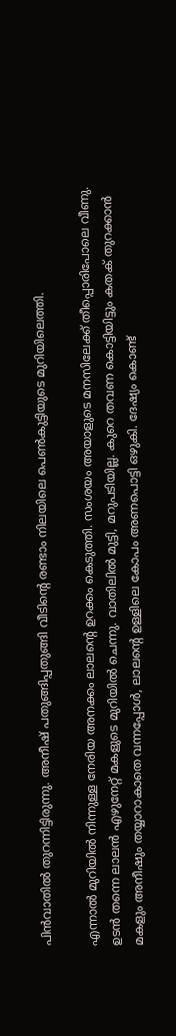പിൻവാതിൽ തുറന്നിട്ടിരുന്നു. അനീഷ് പതുങ്ങിപ്പതുങ്ങി വീടിന്റെ രണ്ടാം നിലയിലെ പെൺകുട്ടിയുടെ മുറിയിലെത്തി.

എന്നാൽ മുറിയിൽ നിന്നുള്ള നേരിയ അനക്കം ലാലന്റെ ഉറക്കം കെടുത്തി. സംശയം അയാളുടെ മനസിലേക്ക് തീപ്പൊരിപോലെ വീണു. ഉടൻ തന്നെ ലാലൻ എഴുനേറ്റ് മകളുടെ മുറിയിൽ ചെന്നു. വാതിലിൽ മുട്ടി, മറുപടിയില്ല. കുറെ തവണ കൊട്ടിയിട്ടും കതക് തുറക്കാൻ മകളും അനീഷും തയ്യാറാകാതെ വന്നപ്പോൾ, ലാലന്റെ ഉള്ളിലെ കോപം അണപൊട്ടി ഒഴുകി. ദേഷ്യം കൊണ്ട്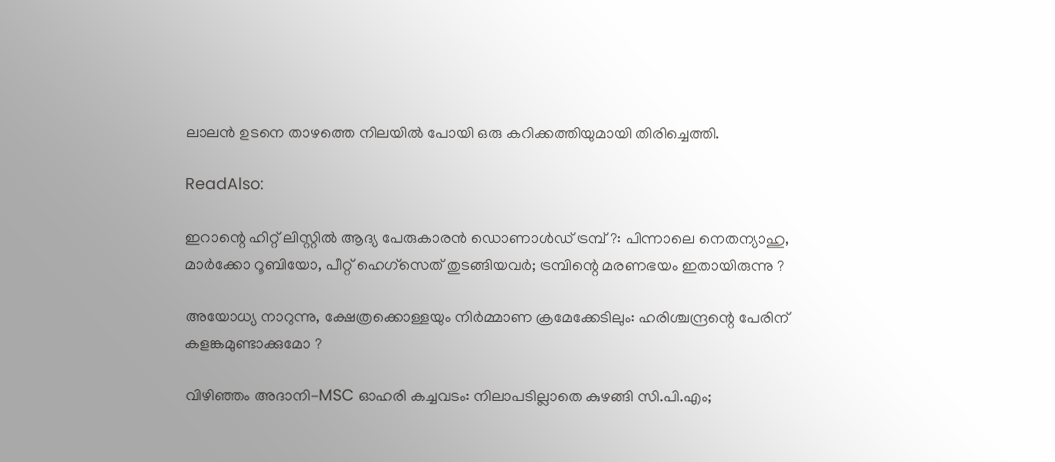ലാലൻ ഉടനെ താഴത്തെ നിലയിൽ പോയി ഒരു കറിക്കത്തിയുമായി തിരിച്ചെത്തി.

ReadAlso:

ഇറാന്റെ ഹിറ്റ് ലിസ്റ്റില്‍ ആദ്യ പേരുകാരന്‍ ഡൊണാള്‍ഡ് ട്രമ്പ് ?: പിന്നാലെ നെതന്യാഹു, മാര്‍ക്കോ റൂബിയോ, പീറ്റ് ഹെഗ്‌സെത് തുടങ്ങിയവര്‍; ട്രമ്പിന്റെ മരണഭയം ഇതായിരുന്നു ?

അയോധ്യ നാറുന്നു, ക്ഷേത്രക്കൊള്ളയും നിര്‍മ്മാണ ക്രമേക്കേടിലും: ഹരിശ്ചന്ദ്രന്റെ പേരിന് കളങ്കമുണ്ടാക്കുമോ ?

വിഴിഞ്ഞം അദാനി-MSC ഓഹരി കച്ചവടം: നിലാപടില്ലാതെ കുഴങ്ങി സി.പി.എം;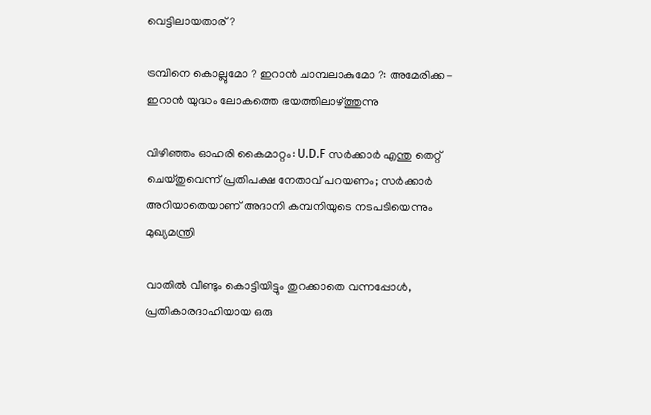വെട്ടിലായതാര് ?

ട്രമ്പിനെ കൊല്ലുമോ ? ഇറാന്‍ ചാമ്പലാകുമോ ?: അമേരിക്ക-ഇറാന്‍ യുദ്ധം ലോകത്തെ ഭയത്തിലാഴ്ത്തുന്നു

വിഴിഞ്ഞം ഓഹരി കൈമാറ്റം: U.D.F സര്‍ക്കാര്‍ എന്തു തെറ്റ് ചെയ്തുവെന്ന് പ്രതിപക്ഷ നേതാവ് പറയണം; സര്‍ക്കാര്‍ അറിയാതെയാണ് അദാനി കമ്പനിയുടെ നടപടിയെന്നും മുഖ്യമന്ത്രി

വാതിൽ വീണ്ടും കൊട്ടിയിട്ടും തുറക്കാതെ വന്നപ്പോൾ, പ്രതികാരദാഹിയായ ഒരു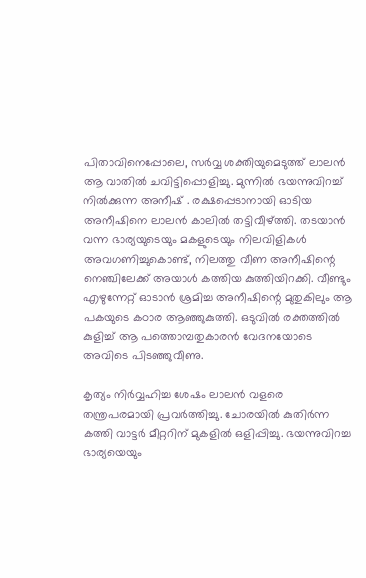പിതാവിനെപ്പോലെ, സർവ്വ ശക്തിയുമെടുത്ത് ലാലൻ ആ വാതിൽ ചവിട്ടിപ്പൊളിച്ചു. മുന്നിൽ ഭയന്നുവിറച്ച് നിൽക്കുന്ന അനീഷ് . രക്ഷപ്പെടാനായി ഓടിയ അനീഷിനെ ലാലൻ കാലിൽ തട്ടിവീഴ്ത്തി. തടയാൻ വന്ന ഭാര്യയുടെയും മകളുടെയും നിലവിളികൾ അവഗണിച്ചുകൊണ്ട്, നിലത്തു വീണ അനീഷിന്റെ നെഞ്ചിലേക്ക് അയാൾ കത്തിയ കുത്തിയിറക്കി. വീണ്ടും എഴുന്നേറ്റ് ഓടാൻ ശ്രമിച്ച അനീഷിന്റെ മുതുകിലും ആ പകയുടെ കഠാര ആഞ്ഞുകുത്തി. ഒടുവിൽ രക്തത്തിൽ കുളിച്ച് ആ പത്തൊമ്പതുകാരൻ വേദനയോടെ അവിടെ പിടഞ്ഞുവീണു.

കൃത്യം നിർവ്വഹിച്ച ശേഷം ലാലൻ വളരെ തന്ത്രപരമായി പ്രവർത്തിച്ചു. ചോരയിൽ കുതിർന്ന കത്തി വാട്ടർ മീറ്ററിന് മുകളിൽ ഒളിപ്പിച്ചു. ഭയന്നുവിറച്ച ഭാര്യയെയും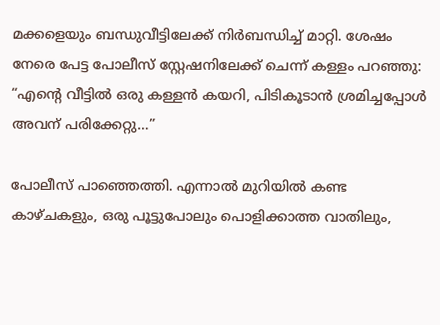മക്കളെയും ബന്ധുവീട്ടിലേക്ക് നിർബന്ധിച്ച് മാറ്റി. ശേഷം നേരെ പേട്ട പോലീസ് സ്റ്റേഷനിലേക്ക് ചെന്ന് കള്ളം പറഞ്ഞു: “എന്റെ വീട്ടിൽ ഒരു കള്ളൻ കയറി, പിടികൂടാൻ ശ്രമിച്ചപ്പോൾ അവന് പരിക്കേറ്റു…”

പോലീസ് പാഞ്ഞെത്തി. എന്നാൽ മുറിയിൽ കണ്ട കാഴ്ചകളും, ഒരു പൂട്ടുപോലും പൊളിക്കാത്ത വാതിലും,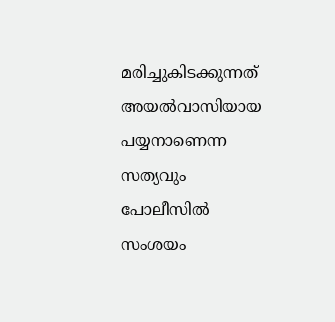മരിച്ചുകിടക്കുന്നത് അയൽവാസിയായ പയ്യനാണെന്ന സത്യവും പോലീസിൽ സംശയം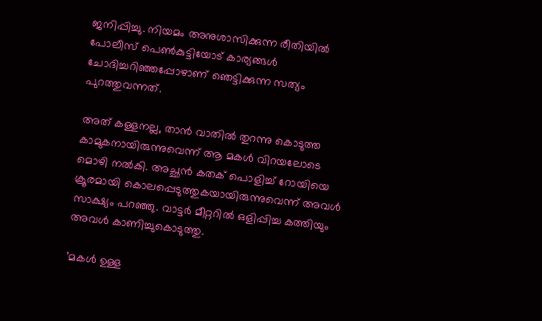ജനിപ്പിച്ചു. നിയമം അനുശാസിക്കുന്ന രീതിയിൽ പോലീസ് പെൺകുട്ടിയോട് കാര്യങ്ങൾ ചോദിച്ചറിഞ്ഞപ്പോഴാണ് ഞെട്ടിക്കുന്ന സത്യം പുറത്തുവന്നത്.

അത് കള്ളനല്ല, താൻ വാതിൽ തുറന്നു കൊടുത്ത കാമുകനായിരുന്നുവെന്ന് ആ മകൾ വിറയലോടെ മൊഴി നൽകി. അച്ഛൻ കതക് പൊളിച്ച് റോയിയെ ക്രൂരമായി കൊലപ്പെടുത്തുകയായിരുന്നുവെന്ന് അവൾ സാക്ഷ്യം പറഞ്ഞു. വാട്ടർ മീറ്ററിൽ ഒളിപ്പിച്ച കത്തിയും അവൾ കാണിച്ചുകൊടുത്തു.

’മകൾ ഉള്ള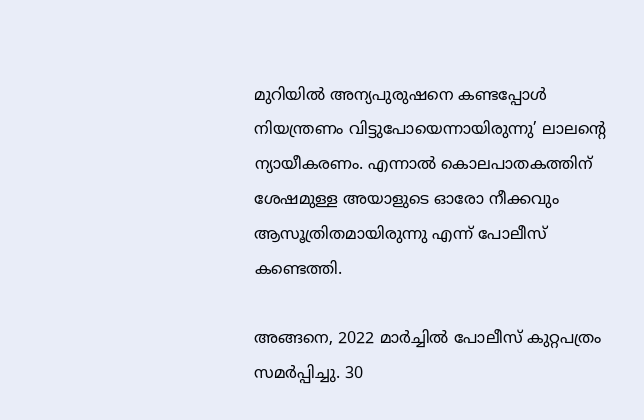മുറിയിൽ അന്യപുരുഷനെ കണ്ടപ്പോൾ നിയന്ത്രണം വിട്ടുപോയെന്നായിരുന്നു’ ലാലന്റെ ന്യായീകരണം. എന്നാൽ കൊലപാതകത്തിന് ശേഷമുള്ള അയാളുടെ ഓരോ നീക്കവും ആസൂത്രിതമായിരുന്നു എന്ന് പോലീസ് കണ്ടെത്തി.

അങ്ങനെ, 2022 മാർച്ചിൽ പോലീസ് കുറ്റപത്രം സമർപ്പിച്ചു. 30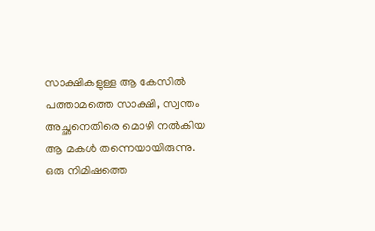സാക്ഷികളുള്ള ആ കേസിൽ പത്താമത്തെ സാക്ഷി, സ്വന്തം അച്ഛനെതിരെ മൊഴി നൽകിയ ആ മകൾ തന്നെയായിരുന്നു. ഒരു നിമിഷത്തെ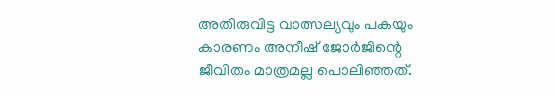അതിരുവിട്ട വാത്സല്യവും പകയും കാരണം അനീഷ് ജോർജിന്റെ ജീവിതം മാത്രമല്ല പൊലിഞ്ഞത്.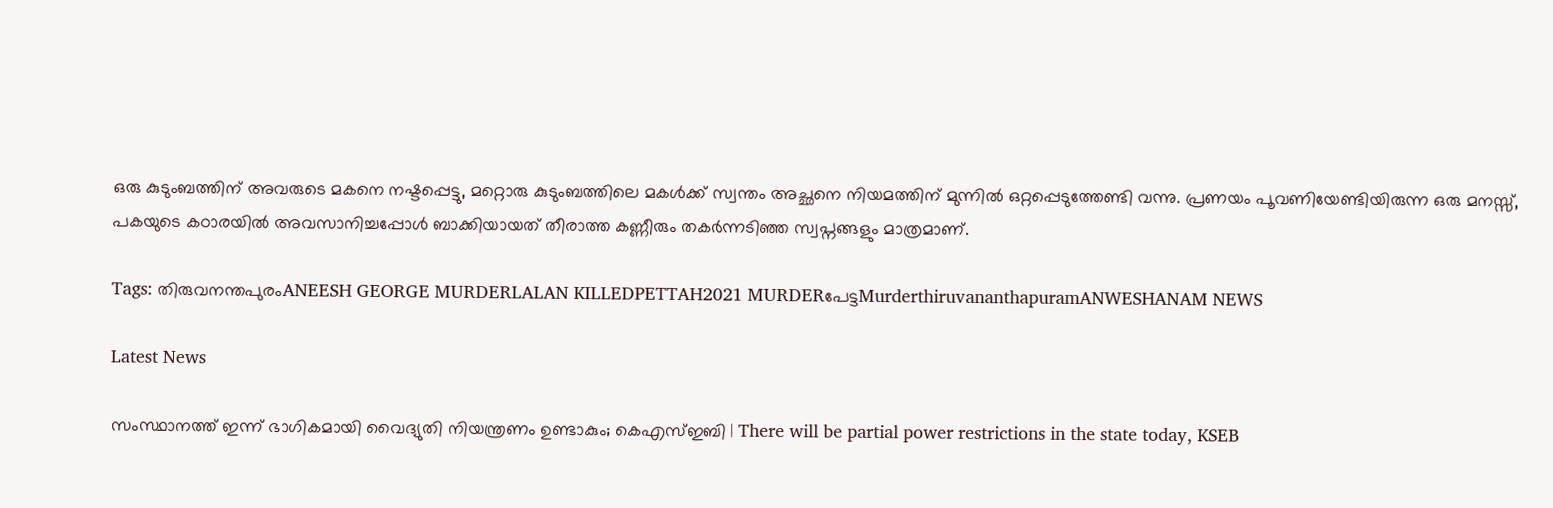ഒരു കുടുംബത്തിന് അവരുടെ മകനെ നഷ്ടപ്പെട്ടു, മറ്റൊരു കുടുംബത്തിലെ മകൾക്ക് സ്വന്തം അച്ഛനെ നിയമത്തിന് മുന്നിൽ ഒറ്റപ്പെടുത്തേണ്ടി വന്നു. പ്രണയം പൂവണിയേണ്ടിയിരുന്ന ഒരു മനസ്സ്, പകയുടെ കഠാരയിൽ അവസാനിച്ചപ്പോൾ ബാക്കിയായത് തീരാത്ത കണ്ണീരും തകർന്നടിഞ്ഞ സ്വപ്നങ്ങളും മാത്രമാണ്.

Tags: തിരുവനന്തപുരംANEESH GEORGE MURDERLALAN KILLEDPETTAH2021 MURDERപേട്ടMurderthiruvananthapuramANWESHANAM NEWS

Latest News

സംസ്ഥാനത്ത് ഇന്ന് ഭാഗികമായി വൈദ്യുതി നിയന്ത്രണം ഉണ്ടാകും; കെഎസ്ഇബി | There will be partial power restrictions in the state today, KSEB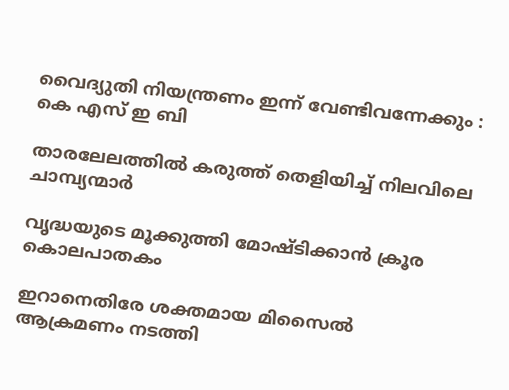വൈദ്യുതി നിയന്ത്രണം ഇന്ന് വേണ്ടിവന്നേക്കും : കെ എസ് ഇ ബി

താരലേലത്തിൽ കരുത്ത് തെളിയിച്ച് നിലവിലെ ചാമ്പ്യന്മാർ

വൃദ്ധയുടെ മൂക്കുത്തി മോഷ്ടിക്കാന്‍ ക്രൂര കൊലപാതകം

ഇറാനെതിരേ ശക്തമായ മിസൈല്‍ ആക്രമണം നടത്തി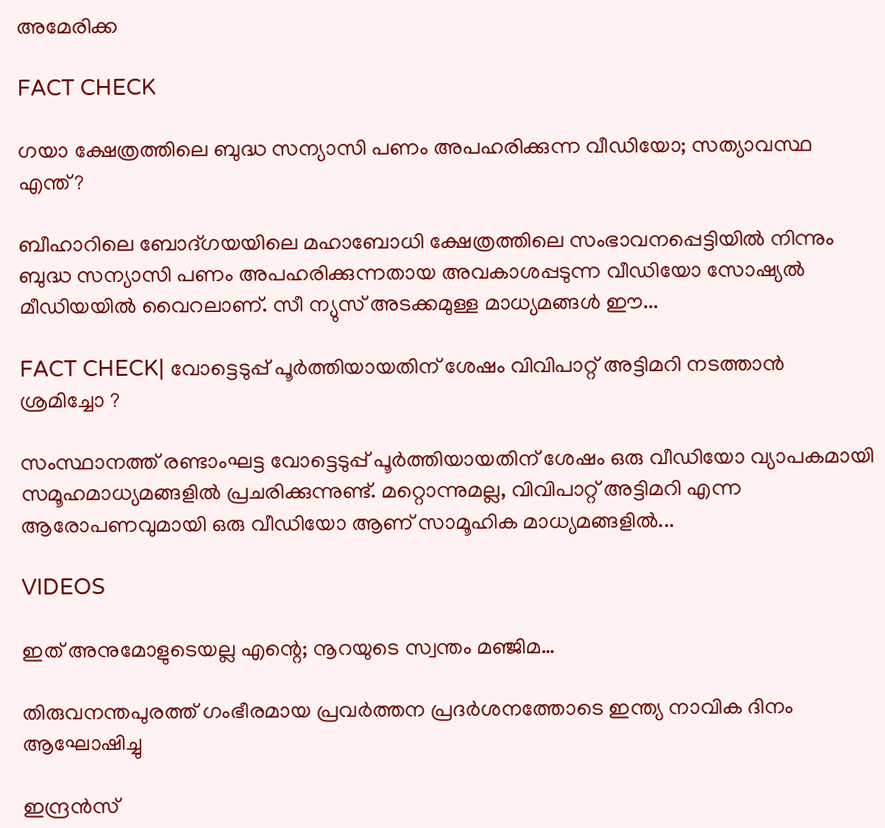അമേരിക്ക

FACT CHECK

ഗയാ ക്ഷേത്രത്തിലെ ബുദ്ധ സന്യാസി പണം അപഹരിക്കുന്ന വീഡിയോ; സത്യാവസ്ഥ എന്ത്?

ബീഹാറിലെ ബോദ്ഗയയിലെ മഹാബോധി ക്ഷേത്രത്തിലെ സംഭാവനപ്പെട്ടിയില്‍ നിന്നും ബുദ്ധ സന്യാസി പണം അപഹരിക്കുന്നതായ അവകാശപ്പടുന്ന വീഡിയോ സോഷ്യല്‍ മീഡിയയില്‍ വൈറലാണ്. സീ ന്യുസ് അടക്കമുള്ള മാധ്യമങ്ങള്‍ ഈ...

FACT CHECK| വോട്ടെടുപ്പ് പൂർത്തിയായതിന് ശേഷം വിവിപാറ്റ് അട്ടിമറി നടത്താൻ ശ്രമിച്ചോ ?

സംസ്ഥാനത്ത് രണ്ടാംഘട്ട വോട്ടെടുപ്പ് പൂർത്തിയായതിന് ശേഷം ഒരു വീഡിയോ വ്യാപകമായി സമൂഹമാധ്യമങ്ങളിൽ പ്രചരിക്കുന്നുണ്ട്. മറ്റൊന്നുമല്ല, വിവിപാറ്റ് അട്ടിമറി എന്ന ആരോപണവുമായി ഒരു വീഡിയോ ആണ് സാമൂഹിക മാധ്യമങ്ങളിൽ...

VIDEOS

ഇത് അനുമോളുടെയല്ല എന്റെ; നൂറയുടെ സ്വന്തം മഞ്ജിമ…

തിരുവനന്തപുരത്ത് ഗംഭീരമായ പ്രവർത്തന പ്രദർശനത്തോടെ ഇന്ത്യ നാവിക ദിനം ആഘോഷിച്ചു

ഇന്ദ്രൻസ്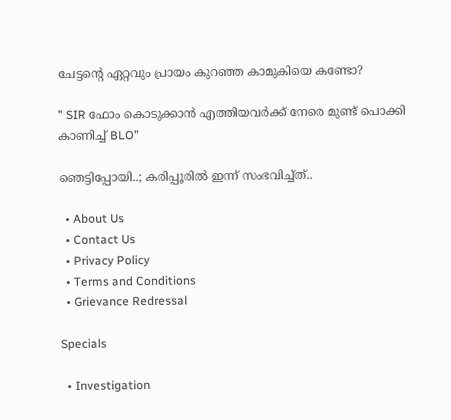ചേട്ടന്റെ ഏറ്റവും പ്രായം കുറഞ്ഞ കാമുകിയെ കണ്ടോ?

” SIR ഫോം കൊടുക്കാൻ എത്തിയവർക്ക് നേരെ മുണ്ട് പൊക്കി കാണിച്ച് BLO”

ഞെട്ടിപ്പോയി..; കരിപ്പൂരിൽ ഇന്ന് സംഭവിച്ച്ത്..

  • About Us
  • Contact Us
  • Privacy Policy
  • Terms and Conditions
  • Grievance Redressal

Specials

  • Investigation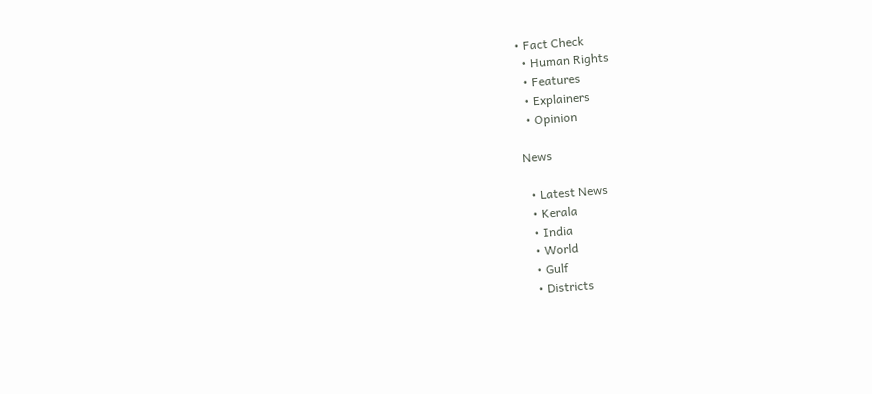• Fact Check
  • Human Rights
  • Features
  • Explainers
  • Opinion

News

  • Latest News
  • Kerala
  • India
  • World
  • Gulf
  • Districts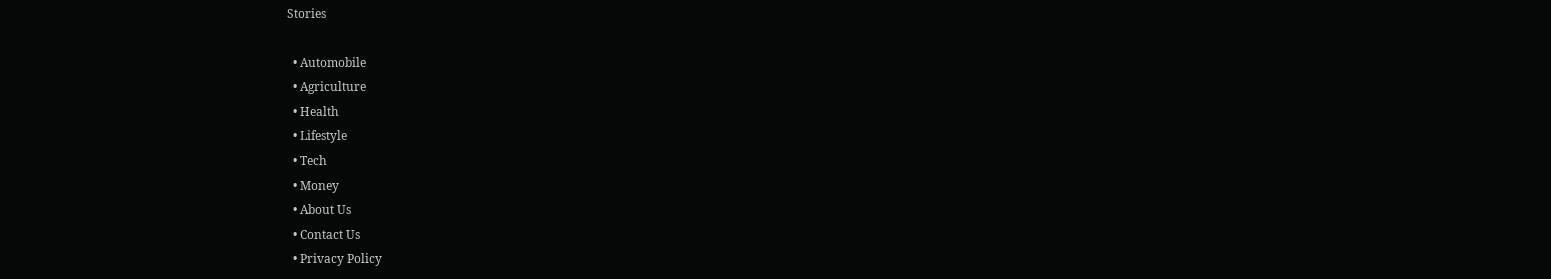Stories

  • Automobile
  • Agriculture
  • Health
  • Lifestyle
  • Tech
  • Money
  • About Us
  • Contact Us
  • Privacy Policy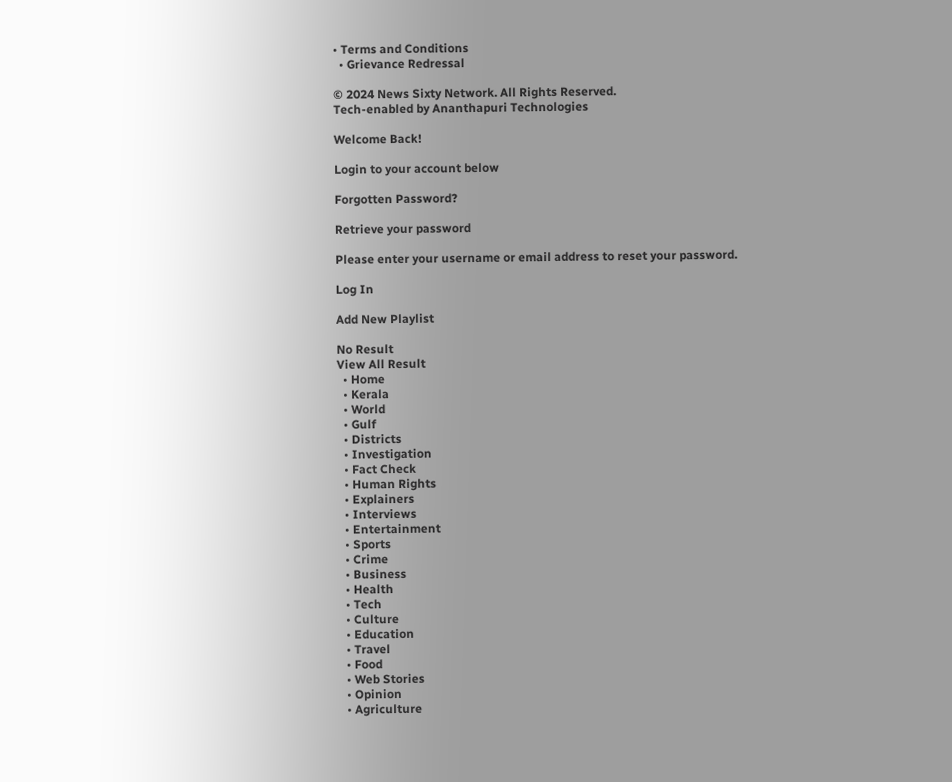• Terms and Conditions
  • Grievance Redressal

© 2024 News Sixty Network. All Rights Reserved.
Tech-enabled by Ananthapuri Technologies

Welcome Back!

Login to your account below

Forgotten Password?

Retrieve your password

Please enter your username or email address to reset your password.

Log In

Add New Playlist

No Result
View All Result
  • Home
  • Kerala
  • World
  • Gulf
  • Districts
  • Investigation
  • Fact Check
  • Human Rights
  • Explainers
  • Interviews
  • Entertainment
  • Sports
  • Crime
  • Business
  • Health
  • Tech
  • Culture
  • Education
  • Travel
  • Food
  • Web Stories
  • Opinion
  • Agriculture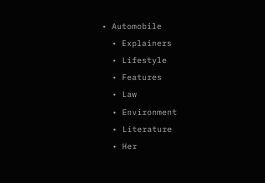• Automobile
  • Explainers
  • Lifestyle
  • Features
  • Law
  • Environment
  • Literature
  • Her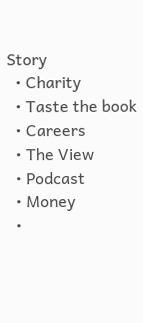Story
  • Charity
  • Taste the book
  • Careers
  • The View
  • Podcast
  • Money
  •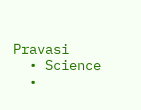Pravasi
  • Science
  •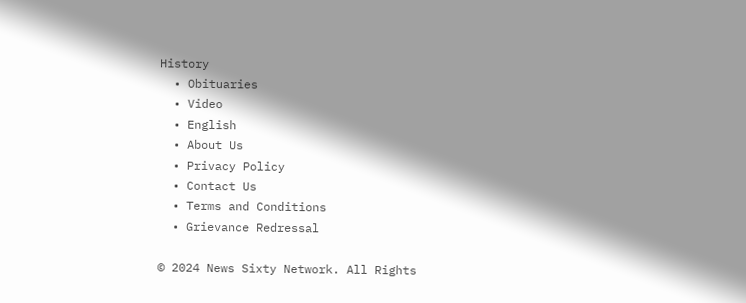History
  • Obituaries
  • Video
  • English
  • About Us
  • Privacy Policy
  • Contact Us
  • Terms and Conditions
  • Grievance Redressal

© 2024 News Sixty Network. All Rights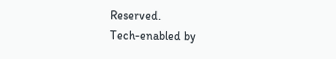Reserved.
Tech-enabled by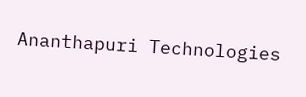Ananthapuri Technologies